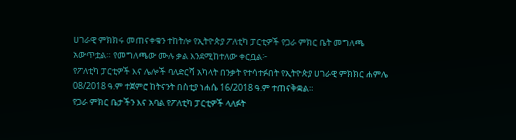ሀገራዊ ምክክሩ መጠናቀቁን ተከትሎ የኢትዮጵያ ፖለቲካ ፓርቲዎች የጋራ ምክር ቤት መግለጫ አውጥቷል። የመግለጫው ሙሉ ቃል እንደሚከተለው ቀርቧል፦
የፖለቲካ ፓርቲዎች እና ሌሎች ባለድርሻ አካላት በንቃት የተሳተፉበት የኢትዮጵያ ሀገራዊ ምክክር ሐምሌ 08/2018 ዓ.ም ተጀምሮ ከትናንት በስቲያ ነሐሴ 16/2018 ዓ.ም ተጠናቅቋል።
የጋራ ምክር ቤታችን እና አባል የፖለቲካ ፓርቲዎች ላለፉት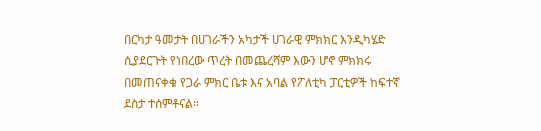በርካታ ዓመታት በሀገራችን አካታች ሀገራዊ ምክክር እንዲካሄድ ሲያደርጉት የነበረው ጥረት በመጨረሻም እውን ሆኖ ምክክሩ በመጠናቀቁ የጋራ ምክር ቤቱ እና አባል የፖለቲካ ፓርቲዎች ከፍተኛ ደስታ ተሰምቶናል።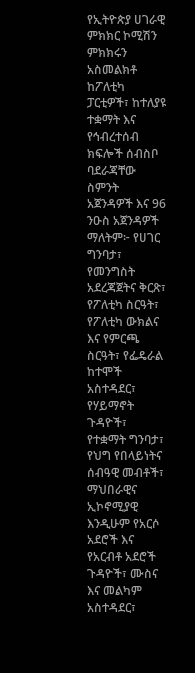የኢትዮጵያ ሀገራዊ ምክክር ኮሚሽን ምክክሩን አስመልክቶ ከፖለቲካ ፓርቲዎች፣ ከተለያዩ ተቋማት እና የኅብረተሰብ ክፍሎች ሰብስቦ ባደራጃቸው ስምንት አጀንዳዎች እና 96 ንዑስ አጀንዳዎች ማለትም፦ የሀገር ግንባታ፣ የመንግስት አደረጃጀትና ቅርጽ፣ የፖለቲካ ስርዓት፣ የፖለቲካ ውክልና እና የምርጫ ስርዓት፣ የፌዴራል ከተሞች አስተዳደር፣ የሃይማኖት ጉዳዮች፣ የተቋማት ግንባታ፣ የህግ የበላይነትና ሰብዓዊ መብቶች፣ ማህበራዊና ኢኮኖሚያዊ እንዲሁም የአርሶ አደሮች እና የአርብቶ አደሮች ጉዳዮች፣ ሙስና እና መልካም አስተዳደር፣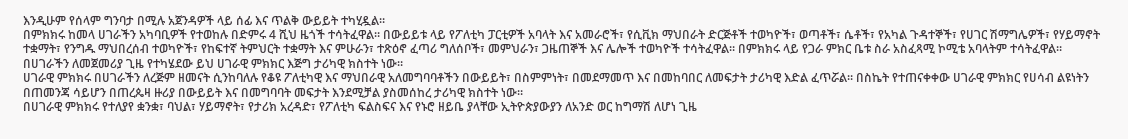እንዲሁም የሰላም ግንባታ በሚሉ አጀንዳዎች ላይ ሰፊ እና ጥልቅ ውይይት ተካሂዷል።
በምክክሩ ከመላ ሀገራችን አካባቢዎች የተወከሉ በድምሩ 4 ሺህ ዜጎች ተሳትፈዋል። በውይይቱ ላይ የፖለቲካ ፓርቲዎች አባላት እና አመራሮች፣ የሲቪክ ማህበራት ድርጅቶች ተወካዮች፣ ወጣቶች፣ ሴቶች፣ የአካል ጉዳተኞች፣ የሀገር ሽማግሌዎች፣ የሃይማኖት ተቋማት፣ የንግዱ ማህበረሰብ ተወካዮች፣ የከፍተኛ ትምህርት ተቋማት እና ምሁራን፣ ተጽዕኖ ፈጣሪ ግለሰቦች፣ መምህራን፣ ጋዜጠኞች እና ሌሎች ተወካዮች ተሳትፈዋል። በምክክሩ ላይ የጋራ ምክር ቤቱ ስራ አስፈጻሚ ኮሚቴ አባላትም ተሳትፈዋል። በሀገራችን ለመጀመሪያ ጊዜ የተካሄደው ይህ ሀገራዊ ምክክር እጅግ ታሪካዊ ክስተት ነው።
ሀገራዊ ምክክሩ በሀገራችን ለረጅም ዘመናት ሲንከባለሉ የቆዩ ፖለቲካዊ እና ማህበራዊ አለመግባባቶችን በውይይት፣ በስምምነት፣ በመደማመጥ እና በመከባበር ለመፍታት ታሪካዊ እድል ፈጥሯል። በስኬት የተጠናቀቀው ሀገራዊ ምክክር የሀሳብ ልዩነትን በጠመንጃ ሳይሆን በጠረጴዛ ዙሪያ በውይይት እና በመግባባት መፍታት እንደሚቻል ያስመሰከረ ታሪካዊ ክስተት ነው።
በሀገራዊ ምክክሩ የተለያየ ቋንቋ፣ ባህል፣ ሃይማኖት፣ የታሪክ አረዳድ፣ የፖለቲካ ፍልስፍና እና የኑሮ ዘይቤ ያላቸው ኢትዮጵያውያን ለአንድ ወር ከግማሽ ለሆነ ጊዜ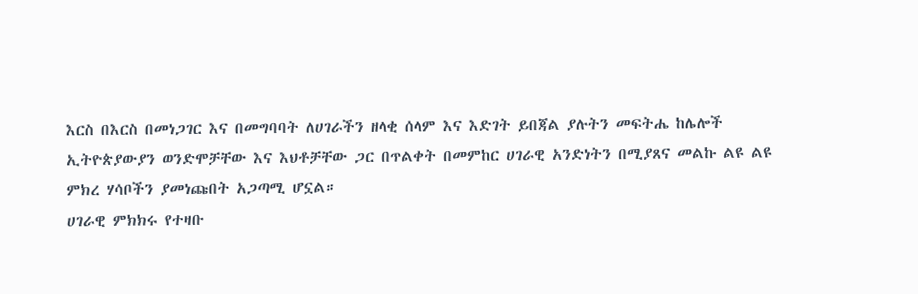እርስ በእርስ በመነጋገር እና በመግባባት ለሀገራችን ዘላቂ ሰላም እና እድገት ይበጃል ያሉትን መፍትሔ ከሌሎች ኢትዮጵያውያን ወንድሞቻቸው እና እህቶቻቸው ጋር በጥልቀት በመምከር ሀገራዊ አንድነትን በሚያጸና መልኩ ልዩ ልዩ ምክረ ሃሳቦችን ያመነጩበት አጋጣሚ ሆኗል።
ሀገራዊ ምክክሩ የተዛቡ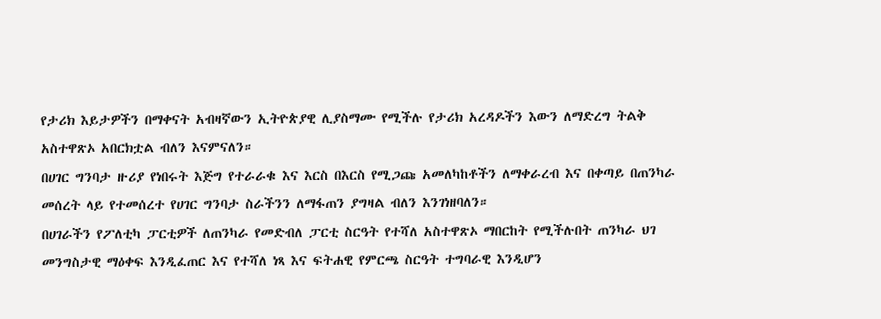የታሪክ እይታዎችን በማቀናት አብዛኛውን ኢትዮጵያዊ ሊያስማሙ የሚችሉ የታሪክ አረዳዶችን እውን ለማድረግ ትልቅ አስተዋጽኦ አበርክቷል ብለን እናምናለን።
በሀገር ግንባታ ዙሪያ የነበሩት እጅግ የተራራቁ እና እርስ በእርስ የሚጋጩ አመለካከቶችን ለማቀራረብ እና በቀጣይ በጠንካራ መሰረት ላይ የተመሰረተ የሀገር ግንባታ ስራችንን ለማፋጠን ያግዛል ብለን እንገነዘባለን።
በሀገራችን የፖለቲካ ፓርቲዎች ለጠንካራ የመድብለ ፓርቲ ስርዓት የተሻለ አስተዋጽኦ ማበርከት የሚችሉበት ጠንካራ ህገ መንግስታዊ ማዕቀፍ እንዲፈጠር እና የተሻለ ነጻ እና ፍትሐዊ የምርጫ ስርዓት ተግባራዊ እንዲሆን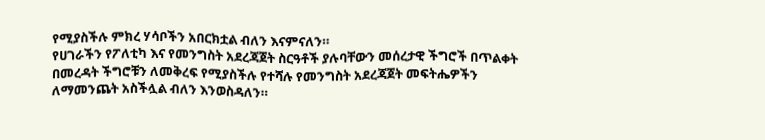የሚያስችሉ ምክረ ሃሳቦችን አበርክቷል ብለን እናምናለን።
የሀገራችን የፖለቲካ እና የመንግስት አደረጃጀት ስርዓቶች ያሉባቸውን መሰረታዊ ችግሮች በጥልቀት በመረዳት ችግሮቹን ለመቅረፍ የሚያስችሉ የተሻሉ የመንግስት አደረጃጀት መፍትሔዎችን ለማመንጨት አስችሏል ብለን እንወስዳለን።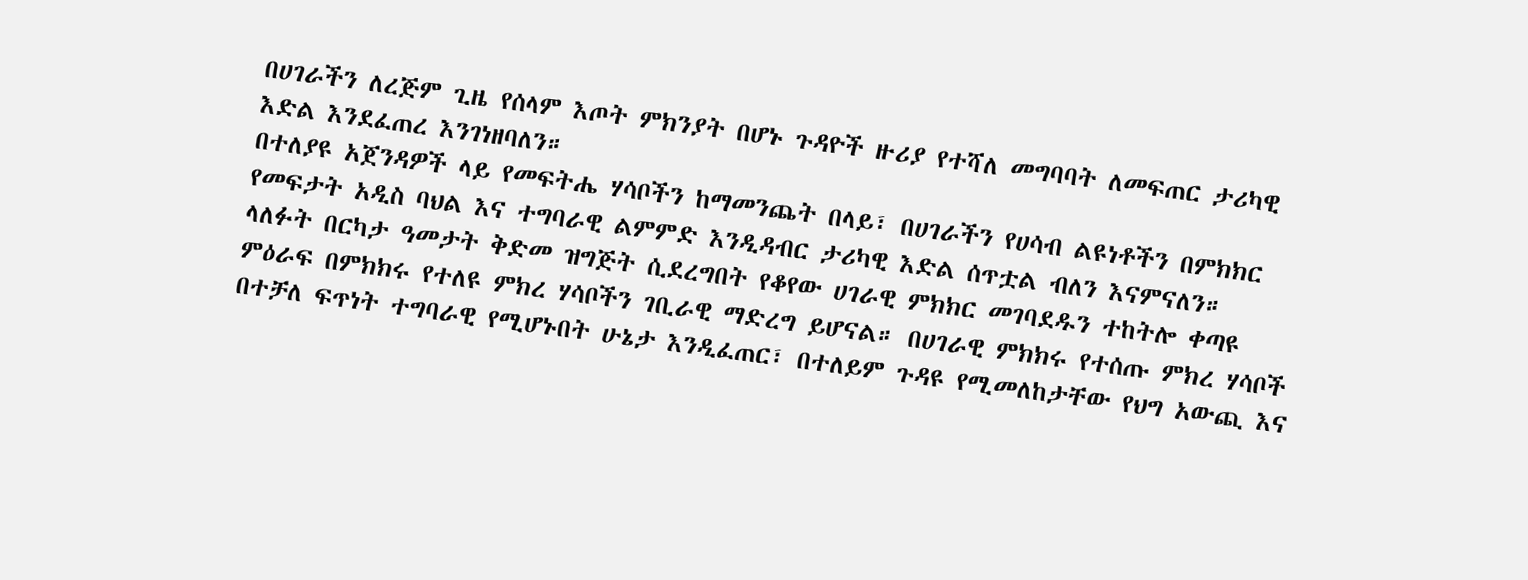በሀገራችን ለረጅም ጊዜ የሰላም እጦት ምክንያት በሆኑ ጉዳዮች ዙሪያ የተሻለ መግባባት ለመፍጠር ታሪካዊ እድል እንደፈጠረ እንገነዘባለን።
በተለያዩ አጀንዳዎች ላይ የመፍትሔ ሃሳቦችን ከማመንጨት በላይ፣ በሀገራችን የሀሳብ ልዩነቶችን በምክክር የመፍታት አዲስ ባህል እና ተግባራዊ ልምምድ እንዲዳብር ታሪካዊ እድል ሰጥቷል ብለን እናምናለን።
ላለፉት በርካታ ዓመታት ቅድመ ዝግጅት ሲደረግበት የቆየው ሀገራዊ ምክክር መገባደዱን ተከትሎ ቀጣዩ ምዕራፍ በምክክሩ የተለዩ ምክረ ሃሳቦችን ገቢራዊ ማድረግ ይሆናል። በሀገራዊ ምክክሩ የተሰጡ ምክረ ሃሳቦች በተቻለ ፍጥነት ተግባራዊ የሚሆኑበት ሁኔታ እንዲፈጠር፣ በተለይም ጉዳዩ የሚመለከታቸው የህግ አውጪ እና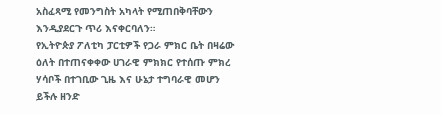አስፈጻሚ የመንግስት አካላት የሚጠበቅባቸውን እንዲያደርጉ ጥሪ እናቀርባለን።
የኢትዮጵያ ፖለቲካ ፓርቲዎች የጋራ ምክር ቤት በዛሬው ዕለት በተጠናቀቀው ሀገራዊ ምክክር የተሰጡ ምክረ ሃሳቦች በተገቢው ጊዜ እና ሁኔታ ተግባራዊ መሆን ይችሉ ዘንድ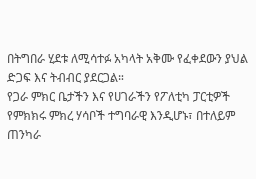በትግበራ ሂደቱ ለሚሳተፉ አካላት አቅሙ የፈቀደውን ያህል ድጋፍ እና ትብብር ያደርጋል።
የጋራ ምክር ቤታችን እና የሀገራችን የፖለቲካ ፓርቲዎች የምክክሩ ምክረ ሃሳቦች ተግባራዊ እንዲሆኑ፣ በተለይም ጠንካራ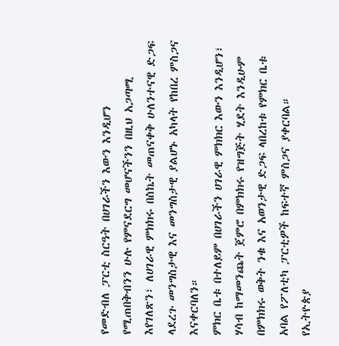የመድብለ ፓርቲ ስርዓት በሀገራችን እውን እንዲሆን የሚጠበቅብንን ሁሉ የምናደርግ መሆናችንን በዚህ አጋጣሚ እየገለጽን፣ ለሀገራዊ ምክክሩ በስኬት መጠናቀቅ ሁለንተናዊ ድጋፍ ላደረጉ መንግስታዊ እና መንግስታዊ ያልሆኑ አካላት የከበረ ምስጋና እናቀርባለን።
ምክር ቤቱ በተለይም በሀገራችን ሀገራዊ ምክክር እውን እንዲሆን፣ ሃሳብ ከማመንጨት ጀምሮ በምክክሩ የዝግጅት ሂደት እንዲሁም በምክክሩ ወቅት ንቁ እና አወንታዊ ድጋፍ ላበረከቱ የምክር ቤቱ አባል የፖለቲካ ፓርቲዎች ከፍተኛ ምስጋና ያቀርባል።
የኢትዮጵያ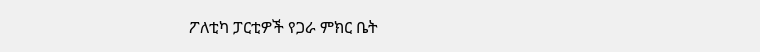ፖለቲካ ፓርቲዎች የጋራ ምክር ቤት